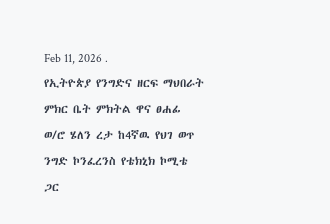Feb 11, 2026 .
የኢትዮጵያ የንግድና ዘርፍ ማህበራት ምክር ቤት ምክትል ዋና ፀሐፊ ወ/ሮ ሄለን ረታ ከ4ኛዉ የህገ ወጥ ንግድ ኮንፈረንስ የቴክኒክ ኮሚቴ ጋር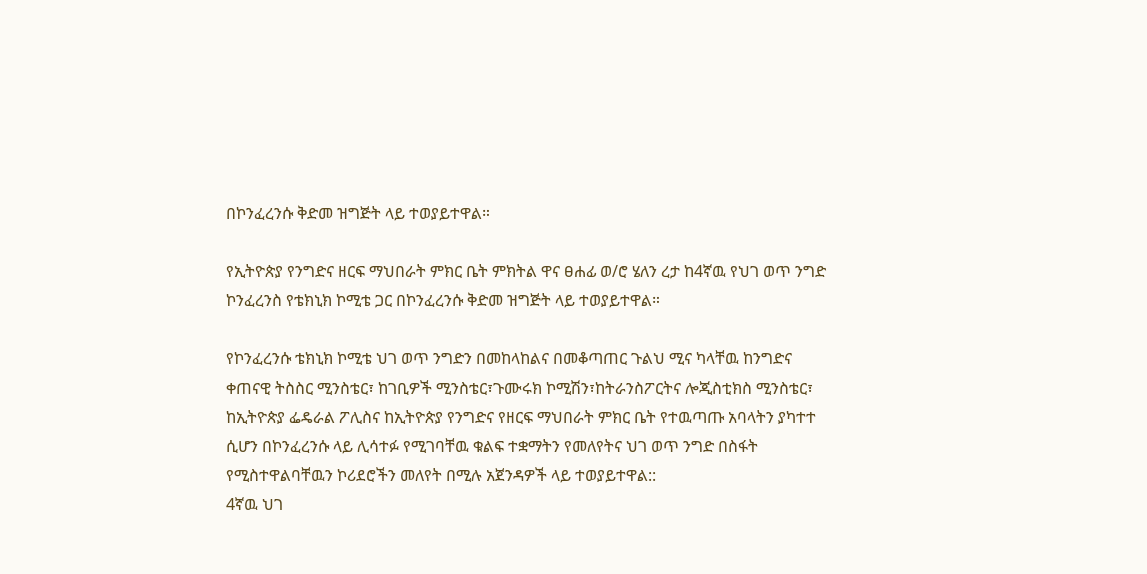በኮንፈረንሱ ቅድመ ዝግጅት ላይ ተወያይተዋል።

የኢትዮጵያ የንግድና ዘርፍ ማህበራት ምክር ቤት ምክትል ዋና ፀሐፊ ወ/ሮ ሄለን ረታ ከ4ኛዉ የህገ ወጥ ንግድ ኮንፈረንስ የቴክኒክ ኮሚቴ ጋር በኮንፈረንሱ ቅድመ ዝግጅት ላይ ተወያይተዋል።

የኮንፈረንሱ ቴክኒክ ኮሚቴ ህገ ወጥ ንግድን በመከላከልና በመቆጣጠር ጉልህ ሚና ካላቸዉ ከንግድና ቀጠናዊ ትስስር ሚንስቴር፣ ከገቢዎች ሚንስቴር፣ጉሙሩክ ኮሚሽን፣ከትራንስፖርትና ሎጂስቲክስ ሚንስቴር፣ ከኢትዮጵያ ፌዴራል ፖሊስና ከኢትዮጵያ የንግድና የዘርፍ ማህበራት ምክር ቤት የተዉጣጡ አባላትን ያካተተ ሲሆን በኮንፈረንሱ ላይ ሊሳተፉ የሚገባቸዉ ቁልፍ ተቋማትን የመለየትና ህገ ወጥ ንግድ በስፋት የሚስተዋልባቸዉን ኮሪደሮችን መለየት በሚሉ አጀንዳዎች ላይ ተወያይተዋል::
4ኛዉ ህገ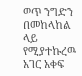ወጥ ንግድን በመከላከል ላይ የሚያተኩረዉ አገር አቀፍ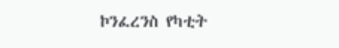ኮንፈረንስ የካቲት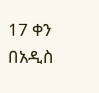17 ቀን በአዲስ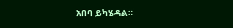አበባ ይካሄዳል።